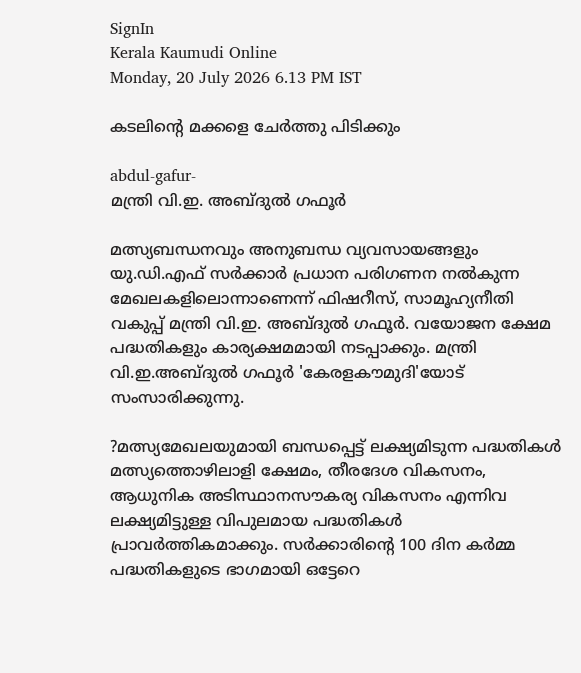SignIn
Kerala Kaumudi Online
Monday, 20 July 2026 6.13 PM IST

കടലിന്റെ മക്കളെ ചേർത്തു പിടിക്കും

abdul-gafur-
മന്ത്രി വി.ഇ. അബ്ദുൽ ഗഫൂർ

മത്സ്യബന്ധനവും അനുബന്ധ വ്യവസായങ്ങളും യു.ഡി.എഫ് സർക്കാർ പ്രധാന പരിഗണന നൽകുന്ന മേഖലകളിലൊന്നാണെന്ന് ഫിഷറീസ്, സാമൂഹ്യനീതി വകുപ്പ് മന്ത്രി വി.ഇ. അബ്ദുൽ ഗഫൂർ. വയോജന ക്ഷേമ പദ്ധതികളും കാര്യക്ഷമമായി നടപ്പാക്കും. മന്ത്രി വി.ഇ.അബ്ദുൽ ഗഫൂർ 'കേരളകൗമുദി'യോട് സംസാരിക്കുന്നു.

?മത്സ്യമേഖലയുമായി ബന്ധപ്പെട്ട് ലക്ഷ്യമിടുന്ന പദ്ധതികൾ
മത്സ്യത്തൊഴിലാളി ക്ഷേമം, തീരദേശ വികസനം, ആധുനിക അടിസ്ഥാനസൗകര്യ വികസനം എന്നിവ ലക്ഷ്യമിട്ടുള്ള വിപുലമായ പദ്ധതികൾ പ്രാവർത്തികമാക്കും. സർക്കാരിന്റെ 100 ദിന കർമ്മ പദ്ധതികളുടെ ഭാഗമായി ഒട്ടേറെ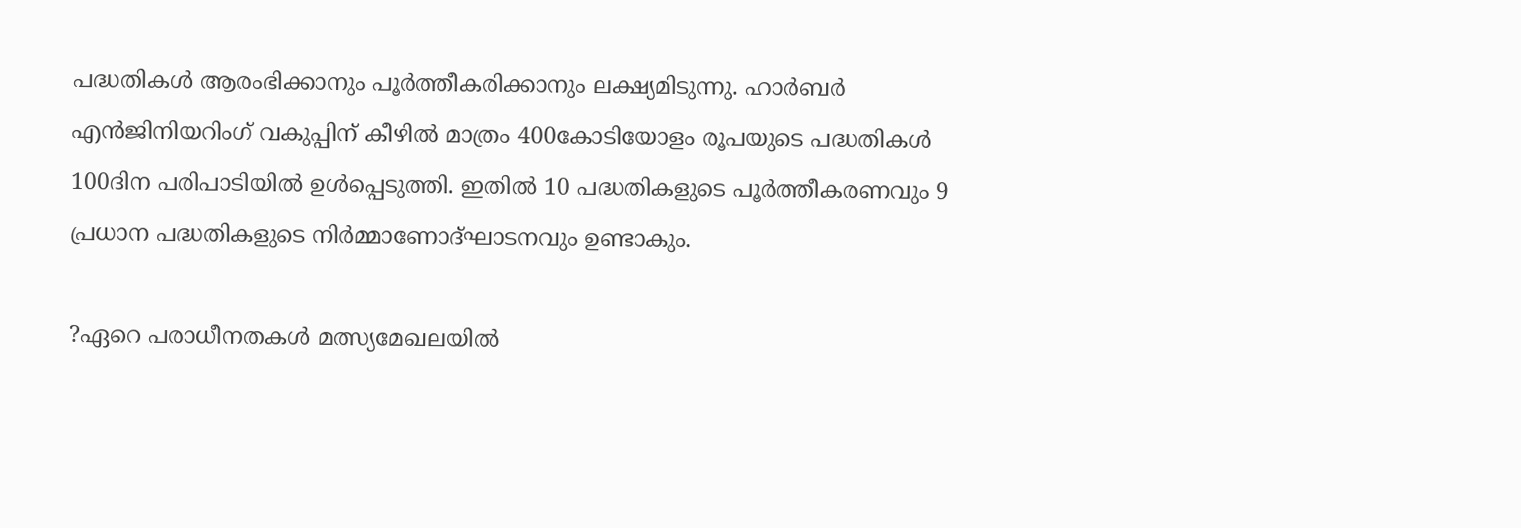പദ്ധതികൾ ആരംഭിക്കാനും പൂർത്തീകരിക്കാനും ലക്ഷ്യമിടുന്നു. ഹാർബർ എൻജിനിയറിംഗ് വകുപ്പിന് കീഴിൽ മാത്രം 400കോടിയോളം രൂപയുടെ പദ്ധതികൾ 100ദിന പരിപാടിയിൽ ഉൾപ്പെടുത്തി. ഇതിൽ 10 പദ്ധതികളുടെ പൂർത്തീകരണവും 9 പ്രധാന പദ്ധതികളുടെ നിർമ്മാണോദ്ഘാടനവും ഉണ്ടാകും.

?ഏറെ പരാധീനതകൾ മത്സ്യമേഖലയിൽ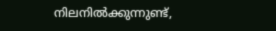നിലനിൽക്കുന്നുണ്ട്,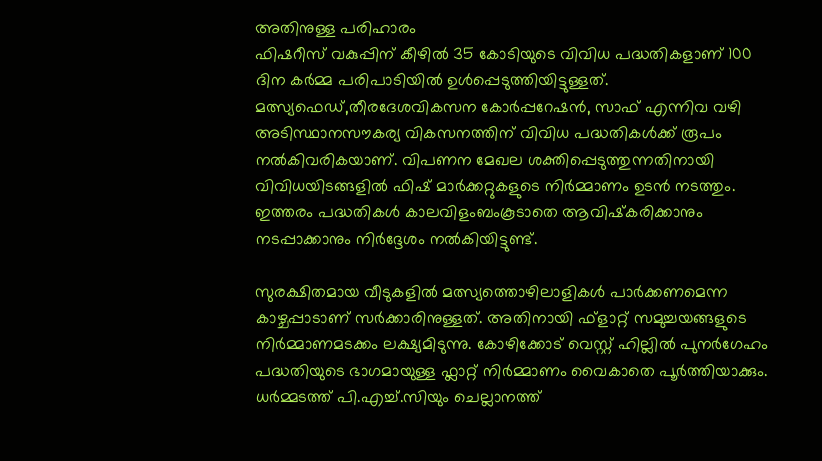അതിനുള്ള പരിഹാരം
ഫിഷറീസ് വകുപ്പിന് കീഴിൽ 35 കോടിയുടെ വിവിധ പദ്ധതികളാണ് 100 ദിന കർമ്മ പരിപാടിയിൽ ഉൾപ്പെടുത്തിയിട്ടുള്ളത്. മത്സ്യഫെഡ്,തീരദേശവികസന കോർപ്പറേഷൻ, സാഫ് എന്നിവ വഴി അടിസ്ഥാനസൗകര്യ വികസനത്തിന് വിവിധ പദ്ധതികൾക്ക് രൂപം നൽകിവരികയാണ്. വിപണന മേഖല ശക്തിപ്പെടുത്തുന്നതിനായി വിവിധയിടങ്ങളിൽ ഫിഷ് മാർക്കറ്റുകളുടെ നിർമ്മാണം ഉടൻ നടത്തും. ഇത്തരം പദ്ധതികൾ കാലവിളംബംകൂടാതെ ആവിഷ്‌കരിക്കാനും നടപ്പാക്കാനും നിർദ്ദേശം നൽകിയിട്ടുണ്ട്.

സുരക്ഷിതമായ വീടുകളിൽ മത്സ്യത്തൊഴിലാളികൾ പാർക്കണമെന്ന കാഴ്ചപ്പാടാണ് സർക്കാരിനുള്ളത്. അതിനായി ഫ്ളാറ്റ് സമുച്ചയങ്ങളുടെ നിർമ്മാണമടക്കം ലക്ഷ്യമിടുന്നു. കോഴിക്കോട് വെസ്റ്റ് ഹില്ലിൽ പുനർഗേഹം പദ്ധതിയുടെ ഭാഗമായുള്ള ഫ്ലാറ്റ് നിർമ്മാണം വൈകാതെ പൂർത്തിയാക്കും. ധർമ്മടത്ത് പി.എച്ച്.സിയും ചെല്ലാനത്ത്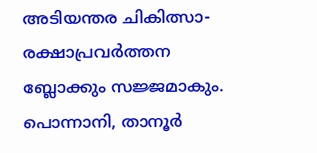അടിയന്തര ചികിത്സാ-രക്ഷാപ്രവർത്തന ബ്ലോക്കും സജ്ജമാകും. പൊന്നാനി, താനൂർ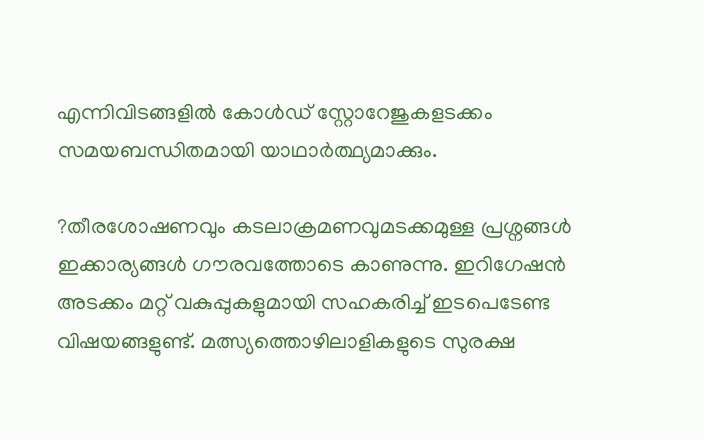എന്നിവിടങ്ങളിൽ കോൾഡ് സ്റ്റോറേജുകളടക്കം സമയബന്ധിതമായി യാഥാർത്ഥ്യമാക്കും.

?തീരശോഷണവും കടലാക്രമണവുമടക്കമുള്ള പ്രശ്നങ്ങൾ
ഇക്കാര്യങ്ങൾ ഗൗരവത്തോടെ കാണുന്നു. ഇറിഗേഷൻ അടക്കം മറ്റ് വകുപ്പുകളുമായി സഹകരിച്ച് ഇടപെടേണ്ട വിഷയങ്ങളുണ്ട്. മത്സ്യത്തൊഴിലാളികളുടെ സുരക്ഷ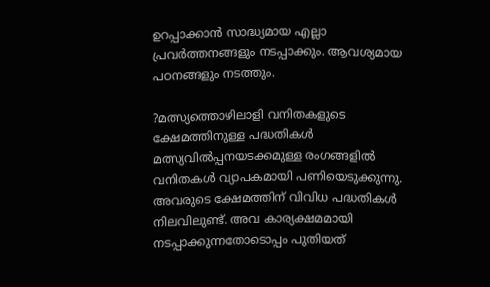ഉറപ്പാക്കാൻ സാദ്ധ്യമായ എല്ലാ പ്രവർത്തനങ്ങളും നടപ്പാക്കും. ആവശ്യമായ പഠനങ്ങളും നടത്തും.

?മത്സ്യത്തൊഴിലാളി വനിതകളുടെ ക്ഷേമത്തിനുള്ള പദ്ധതികൾ
മത്സ്യവിൽപ്പനയടക്കമുള്ള രംഗങ്ങളിൽ വനിതകൾ വ്യാപകമായി പണിയെടുക്കുന്നു. അവരുടെ ക്ഷേമത്തിന് വിവിധ പദ്ധതികൾ നിലവിലുണ്ട്. അവ കാര്യക്ഷമമായി നടപ്പാക്കുന്നതോടൊപ്പം പുതിയത്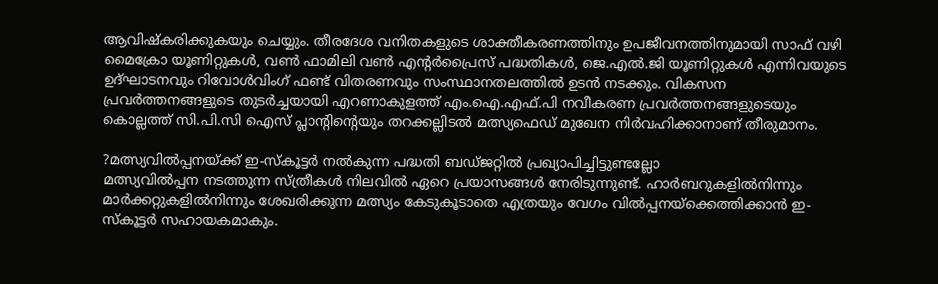ആവിഷ്‌കരിക്കുകയും ചെയ്യും. തീരദേശ വനിതകളുടെ ശാക്തീകരണത്തിനും ഉപജീവനത്തിനുമായി സാഫ് വഴി മൈക്രോ യൂണിറ്റുകൾ, വൺ ഫാമിലി വൺ എന്റർപ്രൈസ് പദ്ധതികൾ, ജെ.എൽ.ജി യൂണിറ്റുകൾ എന്നിവയുടെ ഉദ്ഘാടനവും റിവോൾവിംഗ് ഫണ്ട് വിതരണവും സംസ്ഥാനതലത്തിൽ ഉടൻ നടക്കും. വികസന പ്രവർത്തനങ്ങളുടെ തുടർച്ചയായി എറണാകുളത്ത് എം.ഐ.എഫ്.പി നവീകരണ പ്രവർത്തനങ്ങളുടെയും കൊല്ലത്ത് സി.പി.സി ഐസ് പ്ലാന്റിന്റെയും തറക്കല്ലിടൽ മത്സ്യഫെഡ് മുഖേന നിർവഹിക്കാനാണ് തീരുമാനം.

?മത്സ്യവിൽപ്പനയ്ക്ക് ഇ-സ്‌കൂട്ടർ നൽകുന്ന പദ്ധതി ബഡ്ജറ്റിൽ പ്രഖ്യാപിച്ചിട്ടുണ്ടല്ലോ
മത്സ്യവിൽപ്പന നടത്തുന്ന സ്ത്രീകൾ നിലവിൽ ഏറെ പ്രയാസങ്ങൾ നേരിടുന്നുണ്ട്. ഹാർബറുകളിൽനിന്നും മാർക്കറ്റുകളിൽനിന്നും ശേഖരിക്കുന്ന മത്സ്യം കേടുകൂടാതെ എത്രയും വേഗം വിൽപ്പനയ്‌ക്കെത്തിക്കാൻ ഇ-സ്‌കൂട്ടർ സഹായകമാകും.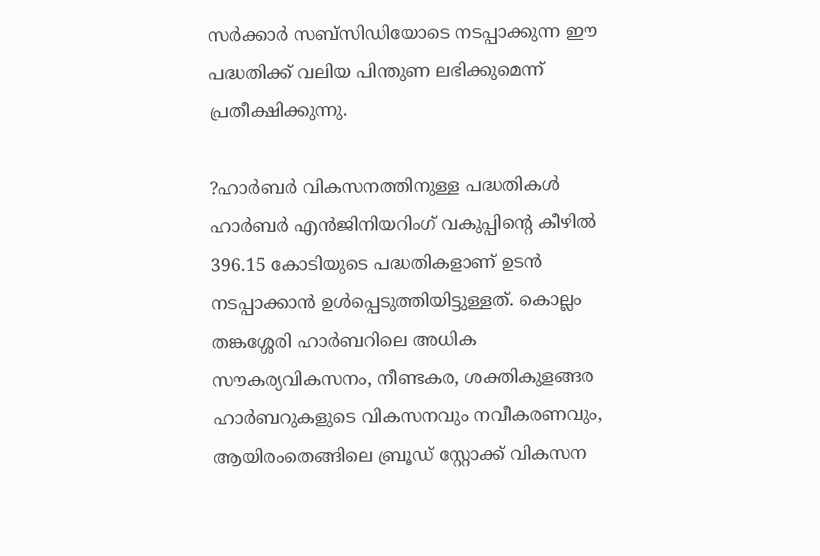സർക്കാർ സബ്സിഡിയോടെ നടപ്പാക്കുന്ന ഈ പദ്ധതിക്ക് വലിയ പിന്തുണ ലഭിക്കുമെന്ന് പ്രതീക്ഷിക്കുന്നു.

?ഹാർബർ വികസനത്തിനുള്ള പദ്ധതികൾ
ഹാർബർ എൻജിനിയറിംഗ് വകുപ്പിന്റെ കീഴിൽ 396.15 കോടിയുടെ പദ്ധതികളാണ് ഉടൻ നടപ്പാക്കാൻ ഉൾപ്പെടുത്തിയിട്ടുള്ളത്. കൊല്ലം തങ്കശ്ശേരി ഹാർബറിലെ അധിക സൗകര്യവികസനം, നീണ്ടകര, ശക്തികുളങ്ങര ഹാർബറുകളുടെ വികസനവും നവീകരണവും, ആയിരംതെങ്ങിലെ ബ്രൂഡ് സ്റ്റോക്ക് വികസന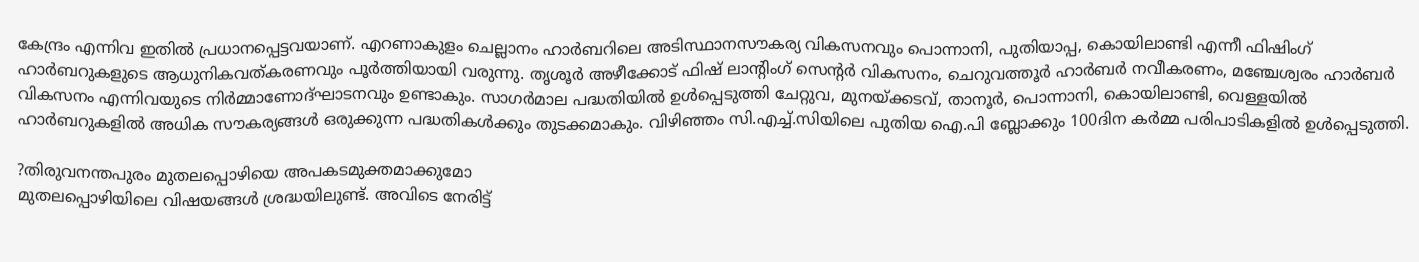കേന്ദ്രം എന്നിവ ഇതിൽ പ്രധാനപ്പെട്ടവയാണ്. എറണാകുളം ചെല്ലാനം ഹാർബറിലെ അടിസ്ഥാനസൗകര്യ വികസനവും പൊന്നാനി, പുതിയാപ്പ, കൊയിലാണ്ടി എന്നീ ഫിഷിംഗ് ഹാർബറുകളുടെ ആധുനികവത്കരണവും പൂർത്തിയായി വരുന്നു. തൃശൂർ അഴീക്കോട് ഫിഷ് ലാന്റിംഗ് സെന്റർ വികസനം, ചെറുവത്തൂർ ഹാർബർ നവീകരണം, മഞ്ചേശ്വരം ഹാർബർ വികസനം എന്നിവയുടെ നിർമ്മാണോദ്ഘാടനവും ഉണ്ടാകും. സാഗർമാല പദ്ധതിയിൽ ഉൾപ്പെടുത്തി ചേറ്റുവ, മുനയ്ക്കടവ്, താനൂർ, പൊന്നാനി, കൊയിലാണ്ടി, വെള്ളയിൽ ഹാർബറുകളിൽ അധിക സൗകര്യങ്ങൾ ഒരുക്കുന്ന പദ്ധതികൾക്കും തുടക്കമാകും. വിഴിഞ്ഞം സി.എച്ച്.സിയിലെ പുതിയ ഐ.പി ബ്ലോക്കും 100ദിന കർമ്മ പരിപാടികളിൽ ഉൾപ്പെടുത്തി.

?തിരുവനന്തപുരം മുതലപ്പൊഴിയെ അപകടമുക്തമാക്കുമോ
മുതലപ്പൊഴിയിലെ വിഷയങ്ങൾ ശ്രദ്ധയിലുണ്ട്. അവിടെ നേരിട്ട്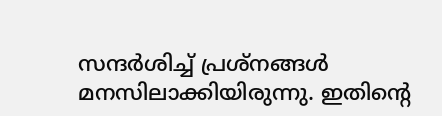സന്ദർശിച്ച് പ്രശ്നങ്ങൾ മനസിലാക്കിയിരുന്നു. ഇതിന്റെ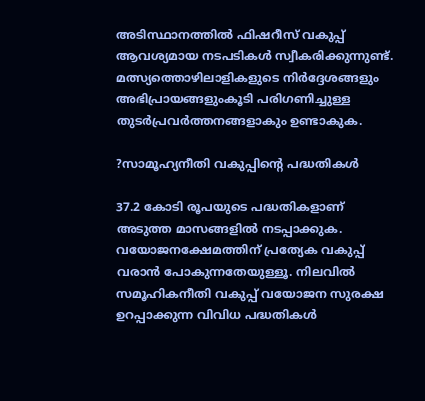അടിസ്ഥാനത്തിൽ ഫിഷറീസ് വകുപ്പ് ആവശ്യമായ നടപടികൾ സ്വീകരിക്കുന്നുണ്ട്. മത്സ്യത്തൊഴിലാളികളുടെ നിർദ്ദേശങ്ങളും അഭിപ്രായങ്ങളുംകൂടി പരിഗണിച്ചുള്ള തുടർപ്രവർത്തനങ്ങളാകും ഉണ്ടാകുക.

?സാമൂഹ്യനീതി വകുപ്പിന്റെ പദ്ധതികൾ

37.2 കോടി രൂപയുടെ പദ്ധതികളാണ് അടുത്ത മാസങ്ങളിൽ നടപ്പാക്കുക. വയോജനക്ഷേമത്തിന് പ്രത്യേക വകുപ്പ് വരാൻ പോകുന്നതേയുള്ളൂ. നിലവിൽ സമൂഹികനീതി വകുപ്പ് വയോജന സുരക്ഷ ഉറപ്പാക്കുന്ന വിവിധ പദ്ധതികൾ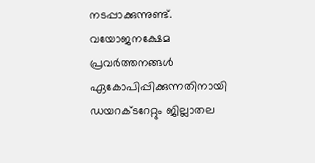നടപ്പാക്കുന്നുണ്ട്. വയോജനക്ഷേമ പ്രവർത്തനങ്ങൾ ഏകോപിപ്പിക്കുന്നതിനായി ഡയറക്ടറേറ്റും ജില്ലാതല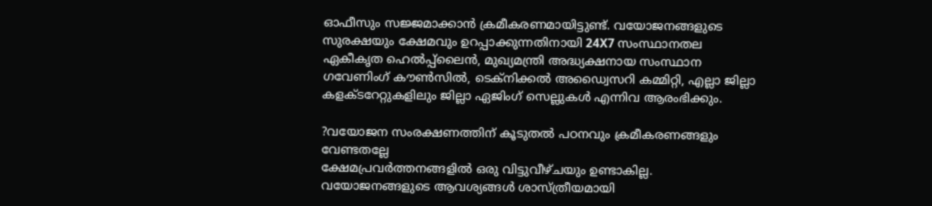ഓഫീസും സജ്ജമാക്കാൻ ക്രമീകരണമായിട്ടുണ്ട്. വയോജനങ്ങളുടെ സുരക്ഷയും ക്ഷേമവും ഉറപ്പാക്കുന്നതിനായി 24X7 സംസ്ഥാനതല ഏകീകൃത ഹെൽപ്പ്ലൈൻ, മുഖ്യമന്ത്രി അദ്ധ്യക്ഷനായ സംസ്ഥാന ഗവേണിംഗ് കൗൺസിൽ, ടെക്നിക്കൽ അഡ്വൈസറി കമ്മിറ്റി, എല്ലാ ജില്ലാ കളക്ടറേറ്റുകളിലും ജില്ലാ ഏജിംഗ് സെല്ലുകൾ എന്നിവ ആരംഭിക്കും.

?വയോജന സംരക്ഷണത്തിന് കൂടുതൽ പഠനവും ക്രമീകരണങ്ങളും വേണ്ടതല്ലേ
ക്ഷേമപ്രവർത്തനങ്ങളിൽ ഒരു വിട്ടുവീഴ്ചയും ഉണ്ടാകില്ല. വയോജനങ്ങളുടെ ആവശ്യങ്ങൾ ശാസ്ത്രീയമായി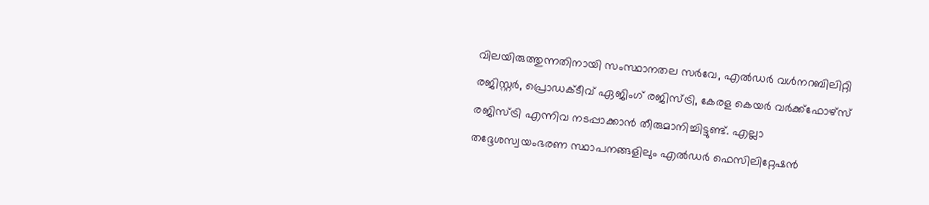വിലയിരുത്തുന്നതിനായി സംസ്ഥാനതല സർവേ, എൽഡർ വൾനറബിലിറ്റി രജിസ്റ്റർ, പ്രൊഡക്ടീവ് ഏജിംഗ് രജിസ്ട്രി, കേരള കെയർ വർക്ക്‌ഫോഴ്‌സ് രജിസ്ട്രി എന്നിവ നടപ്പാക്കാൻ തീരുമാനിച്ചിട്ടുണ്ട്. എല്ലാ തദ്ദേശസ്വയംഭരണ സ്ഥാപനങ്ങളിലും എൽഡർ ഫെസിലിറ്റേഷൻ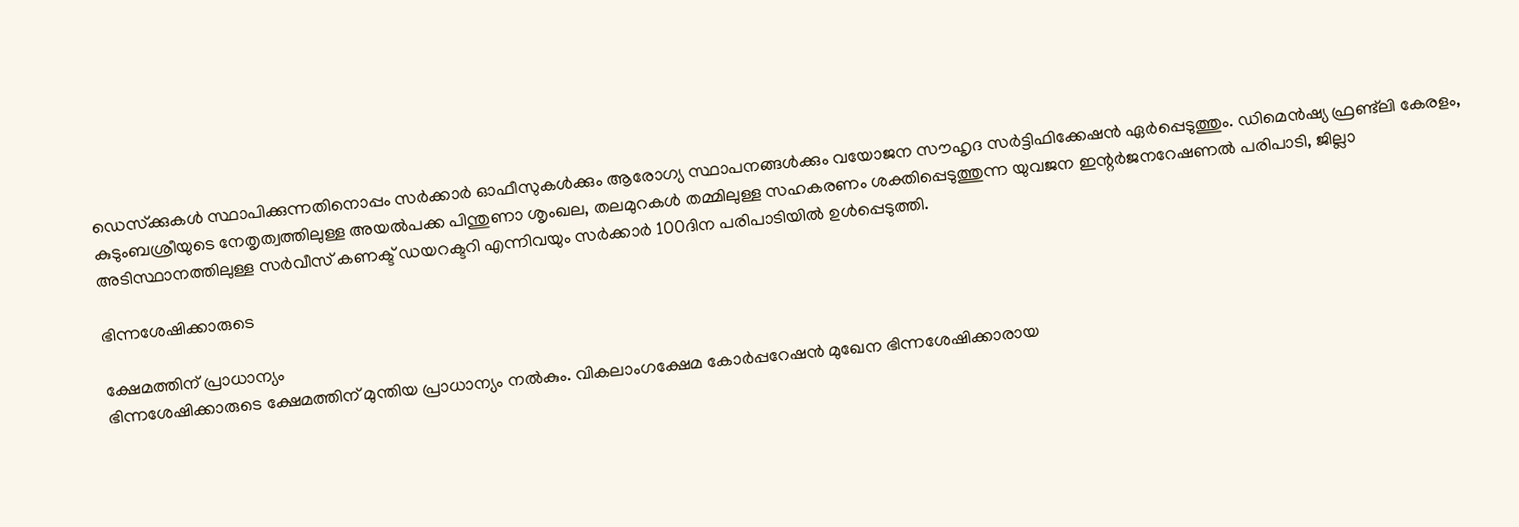ഡെസ്‌ക്കുകൾ സ്ഥാപിക്കുന്നതിനൊപ്പം സർക്കാർ ഓഫീസുകൾക്കും ആരോഗ്യ സ്ഥാപനങ്ങൾക്കും വയോജന സൗഹൃദ സർട്ടിഫിക്കേഷൻ ഏർപ്പെടുത്തും. ഡിമെൻഷ്യ ഫ്രണ്ട്‌ലി കേരളം, കുടുംബശ്രീയുടെ നേതൃത്വത്തിലുള്ള അയൽപക്ക പിന്തുണാ ശൃംഖല, തലമുറകൾ തമ്മിലുള്ള സഹകരണം ശക്തിപ്പെടുത്തുന്ന യുവജന ഇന്റർജനറേഷണൽ പരിപാടി, ജില്ലാ അടിസ്ഥാനത്തിലുള്ള സർവീസ് കണക്ട് ഡയറക്ടറി എന്നിവയും സർക്കാർ 100ദിന പരിപാടിയിൽ ഉൾപ്പെടുത്തി.

ഭിന്നശേഷിക്കാരുടെ

ക്ഷേമത്തിന് പ്രാധാന്യം
ഭിന്നശേഷിക്കാരുടെ ക്ഷേമത്തിന് മുന്തിയ പ്രാധാന്യം നൽകും. വികലാംഗക്ഷേമ കോർപ്പറേഷൻ മുഖേന ഭിന്നശേഷിക്കാരായ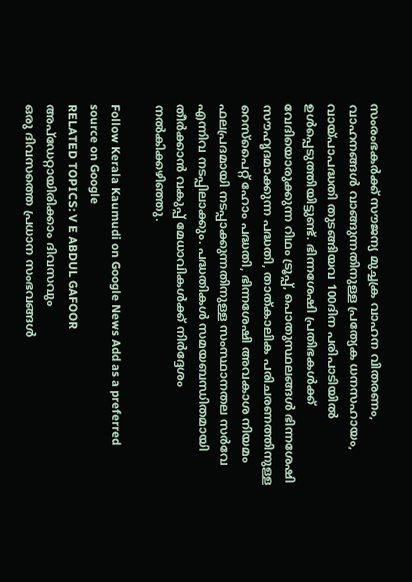സംരംഭകർക്ക് സൗജന്യ മുച്ചക്ര വാഹന വിതരണം, വാഹനങ്ങൾ വാങ്ങുന്നതിനുള്ള പ്രത്യേക ധനസഹായം, വായ്പാപദ്ധതി തുടങ്ങിയവ 100ദിന പരിപാടിയിൽ ഉൾപ്പെടുത്തിയിട്ടുണ്ട്. ഭിന്നശേഷി പ്രതിഭകൾക്ക് വേദിയൊരുക്കുന്ന റിഥം ട്രൂപ്പ്, പൊതുസ്ഥലങ്ങൾ ഭിന്നശേഷി സൗഹൃദമാക്കുന്ന പദ്ധതി, താത്കാലിക പരിചരണത്തിനുള്ള റെസ്‌പൈറ്റ് ഹോം പദ്ധതി, ഭിന്നശേഷി അവകാശ നിയമം ഫലപ്രദമായി നടപ്പാക്കുന്നതിനുള്ള സംസ്ഥാനതല സർവേ എന്നിവ നടപ്പിലാക്കും. പദ്ധതികൾ സമയബന്ധിതമായി തീർക്കാൻ വകുപ്പ് മേധാവികൾക്ക് നിർദ്ദേശം നൽകിക്കഴിഞ്ഞു.

Follow Kerala Kaumudi on Google News Add as a preferred source on Google
RELATED TOPICS: V E ABDUL GAFOOR
അപ്ഡേറ്റായിരിക്കാം ദിവസവും
ഒരു ദിവസത്തെ പ്രധാന സംഭവങ്ങൾ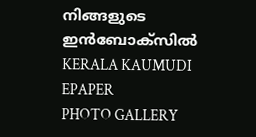നിങ്ങളുടെ ഇൻബോക്സിൽ
KERALA KAUMUDI EPAPER
PHOTO GALLERY